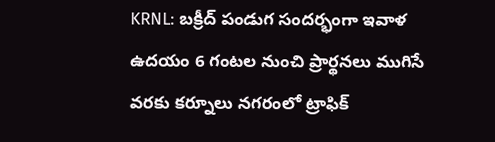KRNL: బక్రీద్ పండుగ సందర్భంగా ఇవాళ ఉదయం 6 గంటల నుంచి ప్రార్థనలు ముగిసే వరకు కర్నూలు నగరంలో ట్రాఫిక్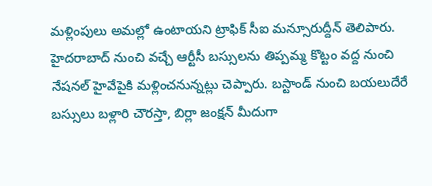మళ్లింపులు అమల్లో ఉంటాయని ట్రాఫిక్ సీఐ మన్సూరుద్దీన్ తెలిపారు. హైదరాబాద్ నుంచి వచ్చే ఆర్టీసీ బస్సులను తిప్పమ్మ కొట్టం వద్ద నుంచి నేషనల్ హైవేపైకి మళ్లించనున్నట్లు చెప్పారు. బస్టాండ్ నుంచి బయలుదేరే బస్సులు బళ్లారి చౌరస్తా, బిర్లా జంక్షన్ మీదుగా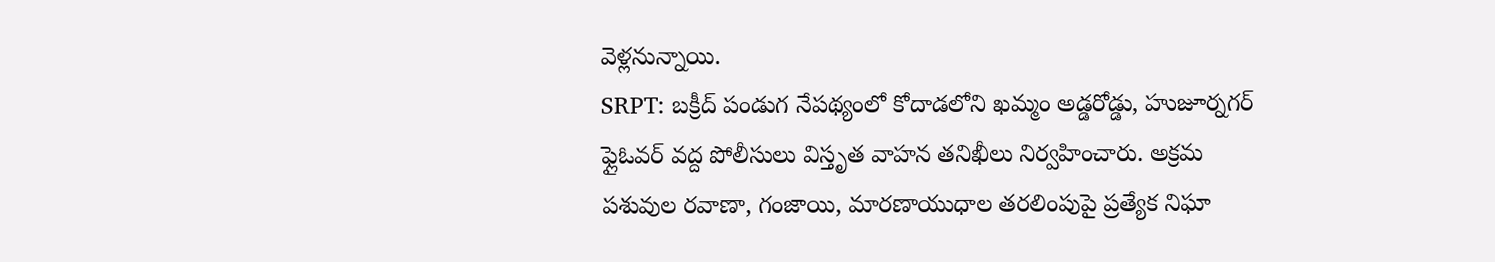వెళ్లనున్నాయి.
SRPT: బక్రీద్ పండుగ నేపథ్యంలో కోదాడలోని ఖమ్మం అడ్డరోడ్డు, హుజూర్నగర్ ఫ్లైఓవర్ వద్ద పోలీసులు విస్తృత వాహన తనిఖీలు నిర్వహించారు. అక్రమ పశువుల రవాణా, గంజాయి, మారణాయుధాల తరలింపుపై ప్రత్యేక నిఘా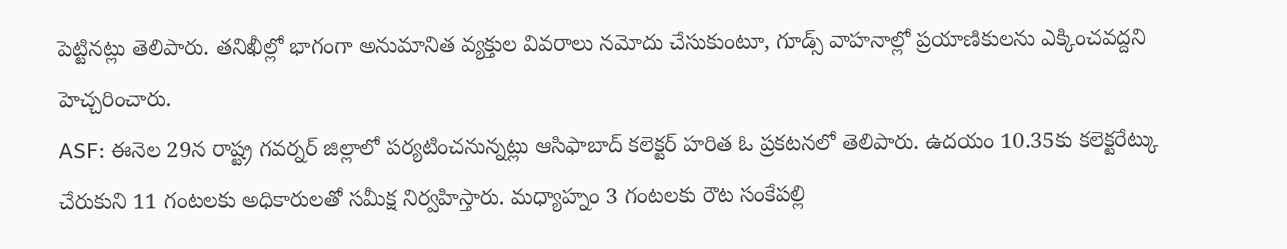పెట్టినట్లు తెలిపారు. తనిఖీల్లో భాగంగా అనుమానిత వ్యక్తుల వివరాలు నమోదు చేసుకుంటూ, గూడ్స్ వాహనాల్లో ప్రయాణికులను ఎక్కించవద్దని హెచ్చరించారు.
ASF: ఈనెల 29న రాష్ట్ర గవర్నర్ జిల్లాలో పర్యటించనున్నట్లు ఆసిఫాబాద్ కలెక్టర్ హరిత ఓ ప్రకటనలో తెలిపారు. ఉదయం 10.35కు కలెక్టరేట్కు చేరుకుని 11 గంటలకు అధికారులతో సమీక్ష నిర్వహిస్తారు. మధ్యాహ్నం 3 గంటలకు రౌట సంకేపల్లి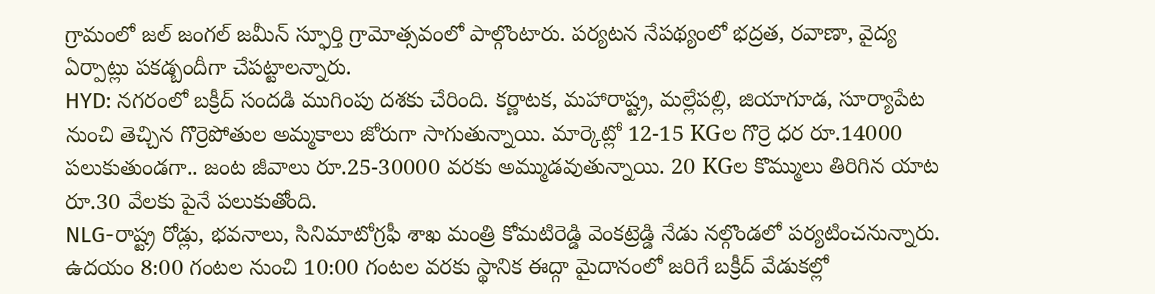గ్రామంలో జల్ జంగల్ జమీన్ స్ఫూర్తి గ్రామోత్సవంలో పాల్గొంటారు. పర్యటన నేపథ్యంలో భద్రత, రవాణా, వైద్య ఏర్పాట్లు పకడ్బందీగా చేపట్టాలన్నారు.
HYD: నగరంలో బక్రీద్ సందడి ముగింపు దశకు చేరింది. కర్ణాటక, మహారాష్ట్ర, మల్లేపల్లి, జియాగూడ, సూర్యాపేట నుంచి తెచ్చిన గొర్రెపోతుల అమ్మకాలు జోరుగా సాగుతున్నాయి. మార్కెట్లో 12-15 KGల గొర్రె ధర రూ.14000 పలుకుతుండగా.. జంట జీవాలు రూ.25-30000 వరకు అమ్ముడవుతున్నాయి. 20 KGల కొమ్ములు తిరిగిన యాట రూ.30 వేలకు పైనే పలుకుతోంది.
NLG-రాష్ట్ర రోడ్లు, భవనాలు, సినిమాటోగ్రఫీ శాఖ మంత్రి కోమటిరెడ్డి వెంకట్రెడ్డి నేడు నల్గొండలో పర్యటించనున్నారు. ఉదయం 8:00 గంటల నుంచి 10:00 గంటల వరకు స్థానిక ఈద్గా మైదానంలో జరిగే బక్రీద్ వేడుకల్లో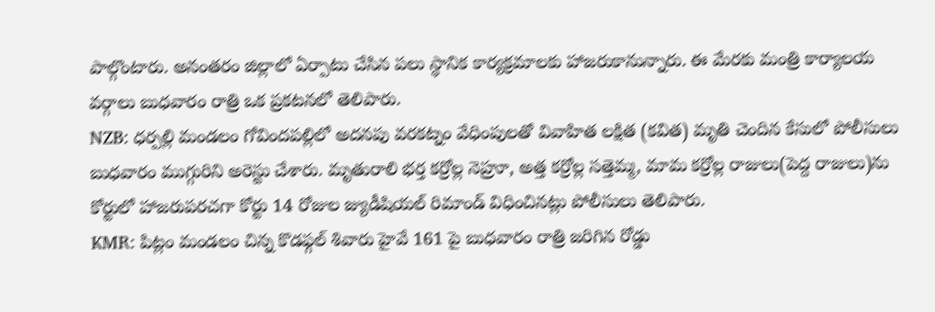పాల్గొంటారు. అనంతరం జిల్లాలో ఏర్పాటు చేసిన పలు స్థానిక కార్యక్రమాలకు హాజరుకానున్నారు. ఈ మేరకు మంత్రి కార్యాలయ వర్గాలు బుధవారం రాత్రి ఒక ప్రకటనలో తెలిపారు.
NZB: ధర్పల్లి మండలం గోవిందపల్లిలో అదనపు వరకట్నం వేధింపులతో వివాహిత లక్షిత (కవిత) మృతి చెందిన కేసులో పోలీసులు బుధవారం ముగ్గురిని అరెస్టు చేశారు. మృతురాలి భర్త కర్రోల్ల నెహ్రూ, అత్త కర్రోల్ల సత్తెమ్మ, మామ కర్రోల్ల రాజులు(పెద్ద రాజులు)ను కోర్టులో హాజరుపరచగా కోర్టు 14 రోజుల జ్యుడీషియల్ రిమాండ్ విధించినట్లు పోలీసులు తెలిపారు.
KMR: పిట్లం మండలం చిన్న కొడఫ్గల్ శివారు హైవే 161 పై బుధవారం రాత్రి జరిగిన రోడ్డు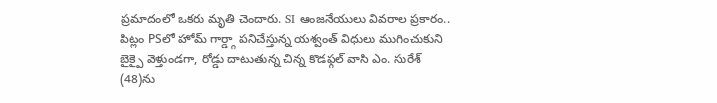ప్రమాదంలో ఒకరు మృతి చెందారు. SI ఆంజనేయులు వివరాల ప్రకారం.. పిట్లం PSలో హోమ్ గార్డ్గా పనిచేస్తున్న యశ్వంత్ విధులు ముగించుకుని బైక్పై వెళ్తుండగా, రోడ్డు దాటుతున్న చిన్న కొడఫ్గల్ వాసి ఎం. సురేశ్ (48)ను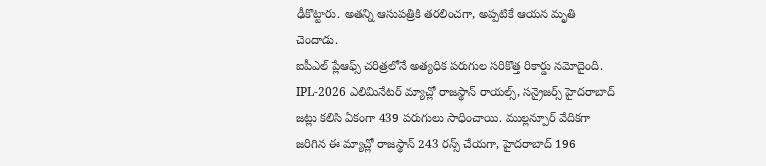ఢీకొట్టారు. అతన్ని ఆసుపత్రికి తరలించగా, అప్పటికే ఆయన మృతి చెందాడు.
ఐపీఎల్ ప్లేఆఫ్స్ చరిత్రలోనే అత్యధిక పరుగుల సరికొత్త రికార్డు నమోదైంది. IPL-2026 ఎలిమినేటర్ మ్యాచ్లో రాజస్థాన్ రాయల్స్, సన్రైజర్స్ హైదరాబాద్ జట్లు కలిసి ఏకంగా 439 పరుగులు సాధించాయి. ముల్లన్పూర్ వేదికగా జరిగిన ఈ మ్యాచ్లో రాజస్థాన్ 243 రన్స్ చేయగా, హైదరాబాద్ 196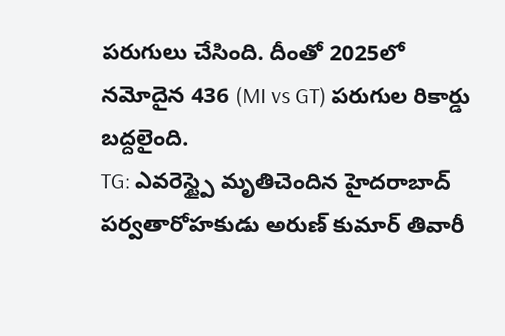పరుగులు చేసింది. దీంతో 2025లో నమోదైన 436 (MI vs GT) పరుగుల రికార్డు బద్దలైంది.
TG: ఎవరెస్ట్పై మృతిచెందిన హైదరాబాద్ పర్వతారోహకుడు అరుణ్ కుమార్ తివారీ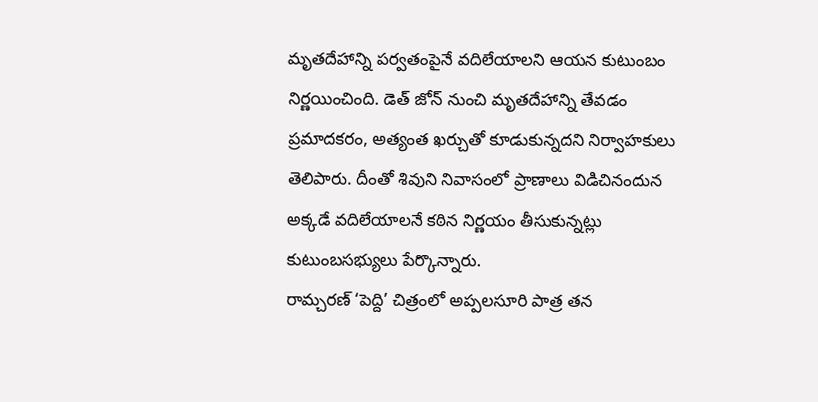మృతదేహాన్ని పర్వతంపైనే వదిలేయాలని ఆయన కుటుంబం నిర్ణయించింది. డెత్ జోన్ నుంచి మృతదేహాన్ని తేవడం ప్రమాదకరం, అత్యంత ఖర్చుతో కూడుకున్నదని నిర్వాహకులు తెలిపారు. దీంతో శివుని నివాసంలో ప్రాణాలు విడిచినందున అక్కడే వదిలేయాలనే కఠిన నిర్ణయం తీసుకున్నట్లు కుటుంబసభ్యులు పేర్కొన్నారు.
రామ్చరణ్ ‘పెద్ది’ చిత్రంలో అప్పలసూరి పాత్ర తన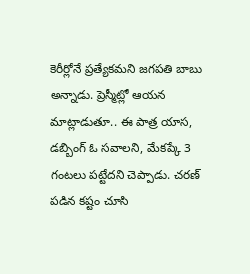కెరీర్లోనే ప్రత్యేకమని జగపతి బాబు అన్నాడు. ప్రెస్మీట్లో ఆయన మాట్లాడుతూ.. ఈ పాత్ర యాస, డబ్బింగ్ ఓ సవాలని, మేకప్కే 3 గంటలు పట్టేదని చెప్పాడు. చరణ్ పడిన కష్టం చూసి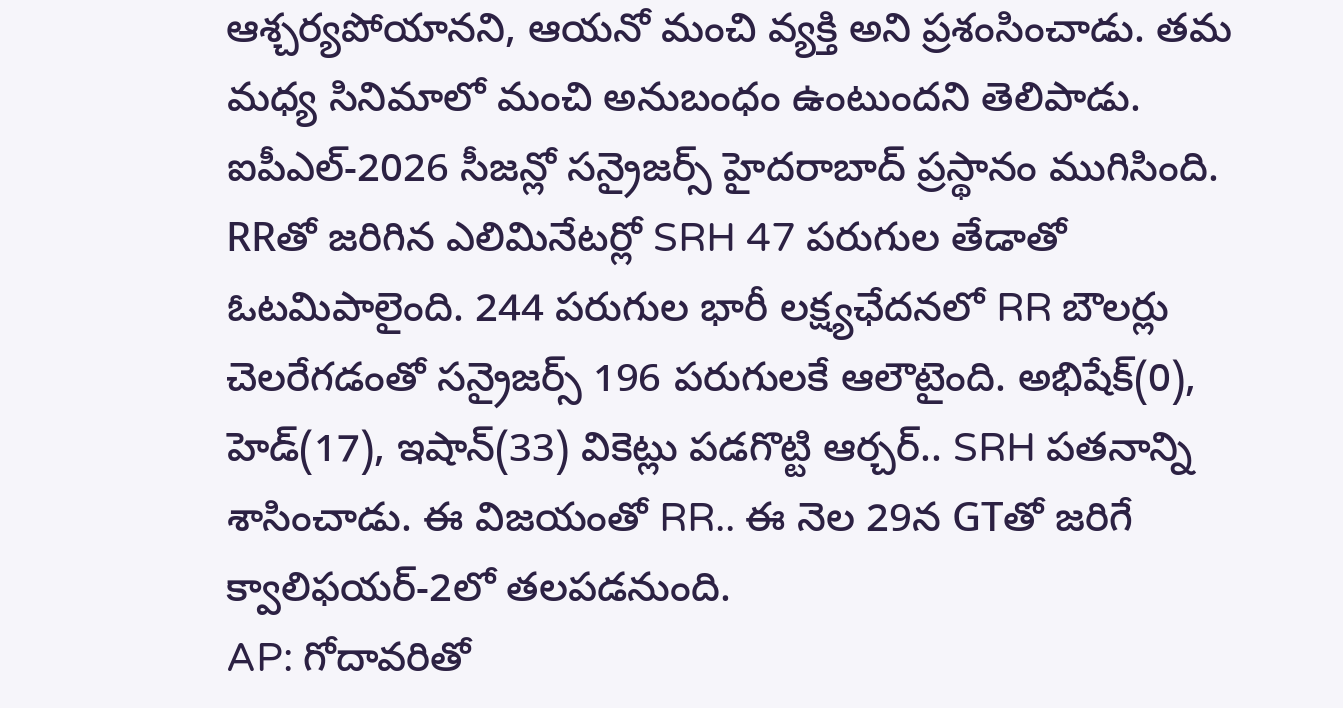ఆశ్చర్యపోయానని, ఆయనో మంచి వ్యక్తి అని ప్రశంసించాడు. తమ మధ్య సినిమాలో మంచి అనుబంధం ఉంటుందని తెలిపాడు.
ఐపీఎల్-2026 సీజన్లో సన్రైజర్స్ హైదరాబాద్ ప్రస్థానం ముగిసింది. RRతో జరిగిన ఎలిమినేటర్లో SRH 47 పరుగుల తేడాతో ఓటమిపాలైంది. 244 పరుగుల భారీ లక్ష్యఛేదనలో RR బౌలర్లు చెలరేగడంతో సన్రైజర్స్ 196 పరుగులకే ఆలౌటైంది. అభిషేక్(0), హెడ్(17), ఇషాన్(33) వికెట్లు పడగొట్టి ఆర్చర్.. SRH పతనాన్ని శాసించాడు. ఈ విజయంతో RR.. ఈ నెల 29న GTతో జరిగే క్వాలిఫయర్-2లో తలపడనుంది.
AP: గోదావరితో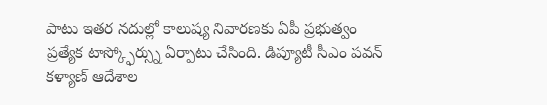పాటు ఇతర నదుల్లో కాలుష్య నివారణకు ఏపీ ప్రభుత్వం ప్రత్యేక టాస్క్ఫోర్స్ను ఏర్పాటు చేసింది. డిప్యూటీ సీఎం పవన్ కళ్యాణ్ ఆదేశాల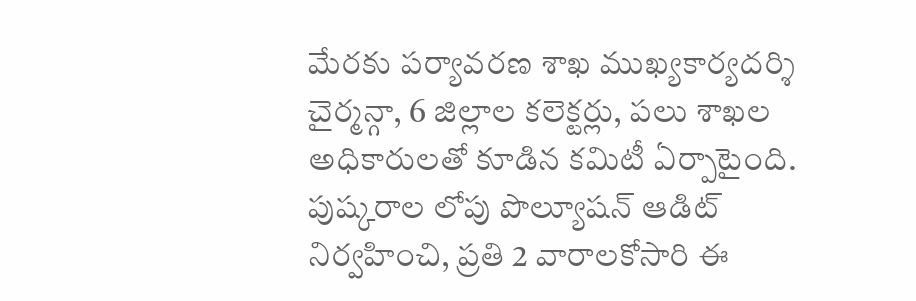మేరకు పర్యావరణ శాఖ ముఖ్యకార్యదర్శి చైర్మన్గా, 6 జిల్లాల కలెక్టర్లు, పలు శాఖల అధికారులతో కూడిన కమిటీ ఏర్పాటైంది. పుష్కరాల లోపు పొల్యూషన్ ఆడిట్ నిర్వహించి, ప్రతి 2 వారాలకోసారి ఈ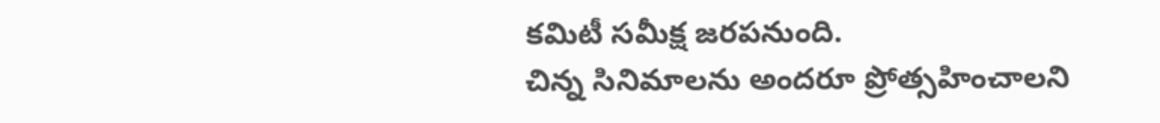కమిటీ సమీక్ష జరపనుంది.
చిన్న సినిమాలను అందరూ ప్రోత్సహించాలని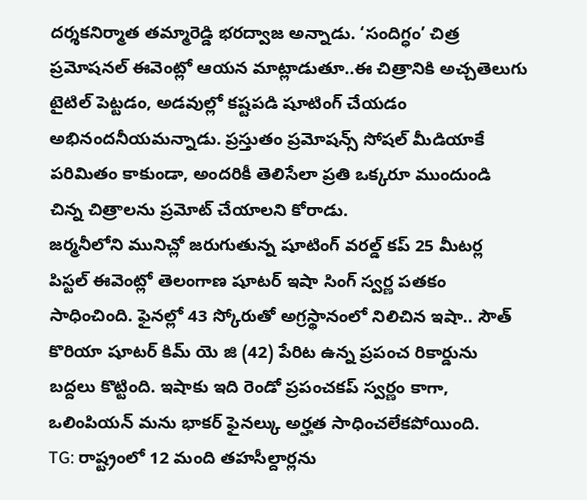దర్శకనిర్మాత తమ్మారెడ్డి భరద్వాజ అన్నాడు. ‘సందిగ్ధం’ చిత్ర ప్రమోషనల్ ఈవెంట్లో ఆయన మాట్లాడుతూ..ఈ చిత్రానికి అచ్చతెలుగు టైటిల్ పెట్టడం, అడవుల్లో కష్టపడి షూటింగ్ చేయడం అభినందనీయమన్నాడు. ప్రస్తుతం ప్రమోషన్స్ సోషల్ మీడియాకే పరిమితం కాకుండా, అందరికీ తెలిసేలా ప్రతి ఒక్కరూ ముందుండి చిన్న చిత్రాలను ప్రమోట్ చేయాలని కోరాడు.
జర్మనీలోని మునిచ్లో జరుగుతున్న షూటింగ్ వరల్డ్ కప్ 25 మీటర్ల పిస్టల్ ఈవెంట్లో తెలంగాణ షూటర్ ఇషా సింగ్ స్వర్ణ పతకం సాధించింది. ఫైనల్లో 43 స్కోరుతో అగ్రస్థానంలో నిలిచిన ఇషా.. సౌత్ కొరియా షూటర్ కిమ్ యె జి (42) పేరిట ఉన్న ప్రపంచ రికార్డును బద్దలు కొట్టింది. ఇషాకు ఇది రెండో ప్రపంచకప్ స్వర్ణం కాగా, ఒలింపియన్ మను భాకర్ ఫైనల్కు అర్హత సాధించలేకపోయింది.
TG: రాష్ట్రంలో 12 మంది తహసీల్దార్లను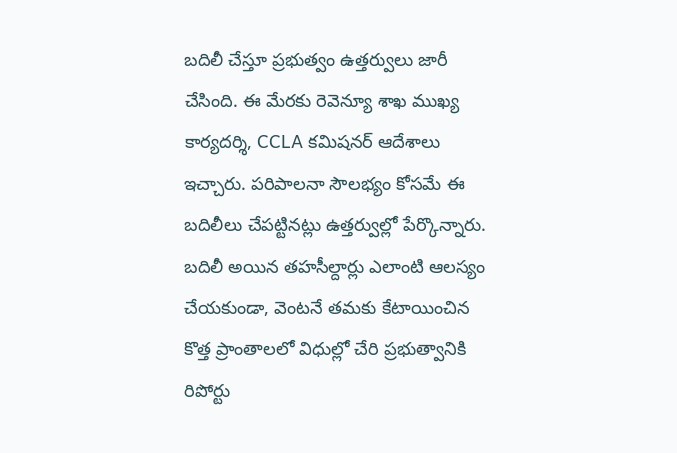బదిలీ చేస్తూ ప్రభుత్వం ఉత్తర్వులు జారీ చేసింది. ఈ మేరకు రెవెన్యూ శాఖ ముఖ్య కార్యదర్శి, CCLA కమిషనర్ ఆదేశాలు ఇచ్చారు. పరిపాలనా సౌలభ్యం కోసమే ఈ బదిలీలు చేపట్టినట్లు ఉత్తర్వుల్లో పేర్కొన్నారు. బదిలీ అయిన తహసీల్దార్లు ఎలాంటి ఆలస్యం చేయకుండా, వెంటనే తమకు కేటాయించిన కొత్త ప్రాంతాలలో విధుల్లో చేరి ప్రభుత్వానికి రిపోర్టు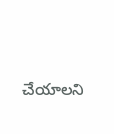చేయాలని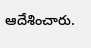ఆదేశించారు.